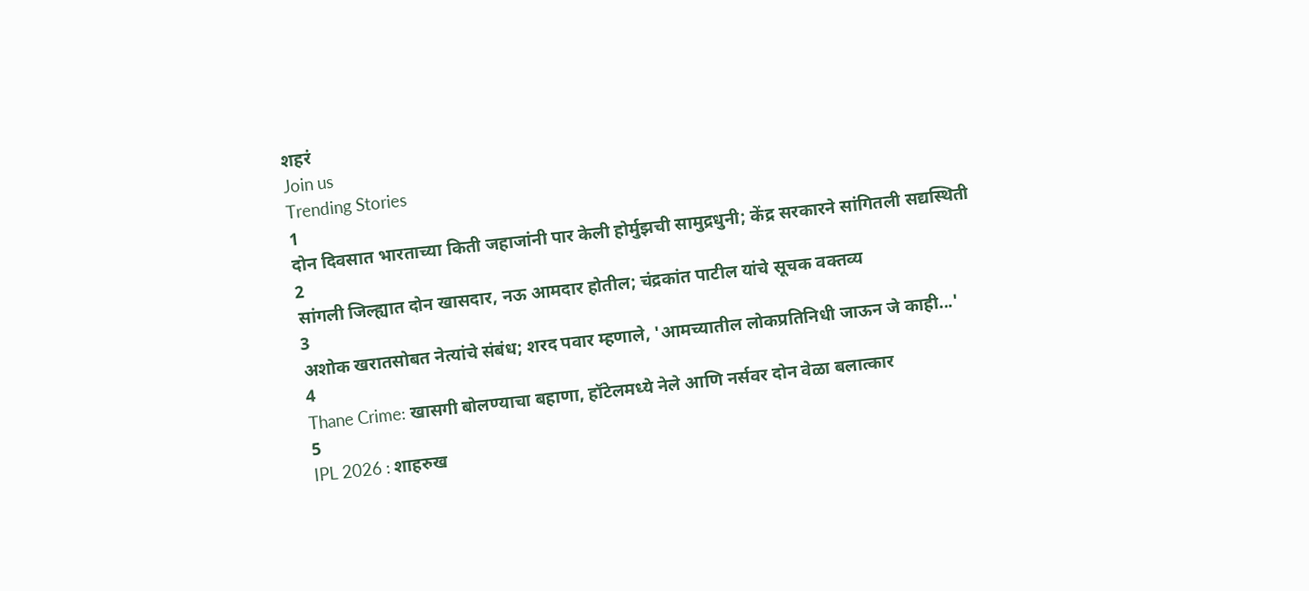शहरं
Join us
Trending Stories
1
दोन दिवसात भारताच्या किती जहाजांनी पार केली होर्मुझची सामुद्रधुनी; केंद्र सरकारने सांगितली सद्यस्थिती
2
सांगली जिल्ह्यात दोन खासदार, नऊ आमदार होतील; चंद्रकांत पाटील यांचे सूचक वक्तव्य
3
अशोक खरातसोबत नेत्यांचे संबंध; शरद पवार म्हणाले, 'आमच्यातील लोकप्रतिनिधी जाऊन जे काही...'
4
Thane Crime: खासगी बोलण्याचा बहाणा, हॉटेलमध्ये नेले आणि नर्सवर दोन वेळा बलात्कार
5
IPL 2026 : शाहरुख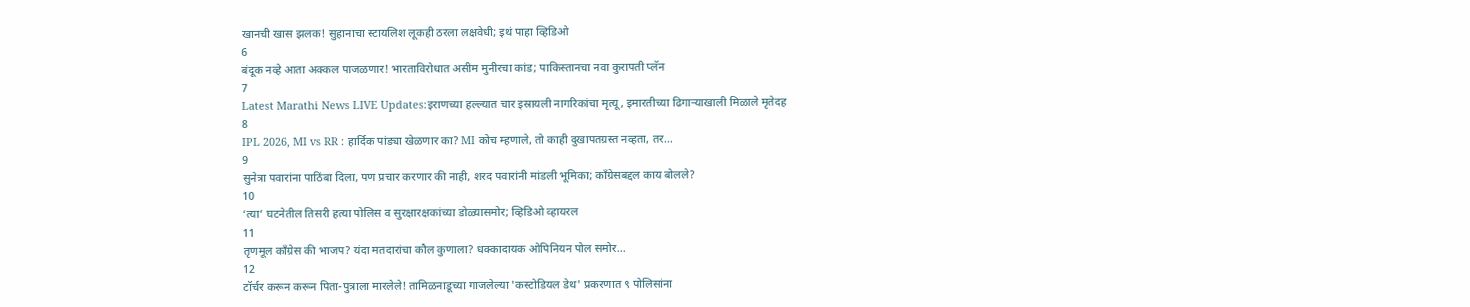खानची खास झलक! सुहानाचा स्टायलिश लूकही ठरला लक्षवेधी; इथं पाहा व्हिडिओ
6
बंदूक नव्हे आता अक्कल पाजळणार! भारताविरोधात असीम मुनीरचा कांड; पाकिस्तानचा नवा कुरापती प्लॅन
7
Latest Marathi News LIVE Updates:इराणच्या हल्ल्यात चार इस्रायली नागरिकांचा मृत्यू, इमारतीच्या ढिगाऱ्याखाली मिळाले मृतेदह
8
IPL 2026, MI vs RR : हार्दिक पांड्या खेळणार का? MI कोच म्हणाले, तो काही दुखापतग्रस्त नव्हता, तर...
9
सुनेत्रा पवारांना पाठिंबा दिला, पण प्रचार करणार की नाही, शरद पवारांनी मांडली भूमिका; काँग्रेसबद्दल काय बोलले?
10
‘त्या’ घटनेतील तिसरी हत्या पोलिस व सुरक्षारक्षकांच्या डोळ्यासमोर; व्हिडिओ व्हायरल
11
तृणमूल काँग्रेस की भाजप? यंदा मतदारांचा कौल कुणाला? धक्कादायक ओपिनियन पोल समोर...
12
टॉर्चर करून करून पिता-पुत्राला मारलेले! तामिळनाडूच्या गाजलेल्या 'कस्टोडियल डेथ' प्रकरणात ९ पोलिसांना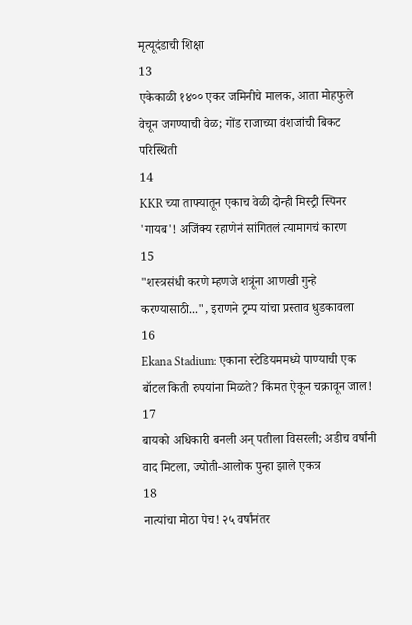मृत्यूदंडाची शिक्षा
13
एकेकाळी १४०० एकर जमिनीचे मालक, आता मोहफुले वेचून जगण्याची वेळ; गोंड राजाच्या वंशजांची बिकट परिस्थिती
14
KKR च्या ताफ्यातून एकाच वेळी दोन्ही मिस्ट्री स्पिनर 'गायब'! अजिंक्य रहाणेनं सांगितलं त्यामागचं कारण
15
"शस्त्रसंधी करणे म्हणजे शत्रूंना आणखी गुन्हे करण्यासाठी...", इराणने ट्रम्प यांचा प्रस्ताव धुडकावला
16
Ekana Stadium: एकाना स्टेडियममध्ये पाण्याची एक बॉटल किती रुपयांना मिळते? किंमत ऐकून चक्रावून जाल!
17
बायको अधिकारी बनली अन् पतीला विसरली; अडीच वर्षांनी वाद मिटला, ज्योती-आलोक पुन्हा झाले एकत्र
18
नात्यांचा मोठा पेच! २५ वर्षांनंतर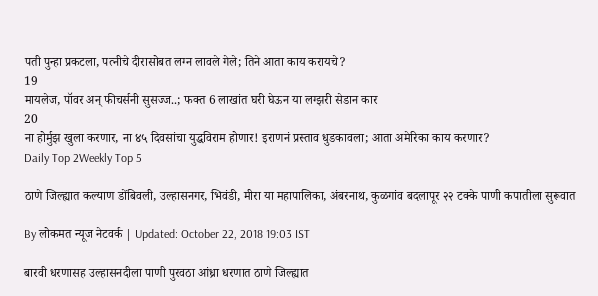पती पुन्हा प्रकटला, पत्नीचे दीरासोबत लग्न लावले गेले; तिने आता काय करायचे?
19
मायलेज, पॉवर अन् फीचर्सनी सुसज्ज..; फक्त 6 लाखांत घरी घेऊन या लग्झरी सेडान कार
20
ना होर्मुझ खुला करणार, ना ४५ दिवसांचा युद्धविराम होणार! इराणनं प्रस्ताव धुडकावला; आता अमेरिका काय करणार?
Daily Top 2Weekly Top 5

ठाणे जिल्ह्यात कल्याण डोंबिवली, उल्हासनगर, भिवंडी, मीरा या महापालिका, अंबरनाथ, कुळगांव बदलापूर २२ टक्के पाणी कपातीला सुरूवात

By लोकमत न्यूज नेटवर्क | Updated: October 22, 2018 19:03 IST

बारवी धरणासह उल्हासनदीला पाणी पुरवठा आंध्रा धरणात ठाणे जिल्ह्यात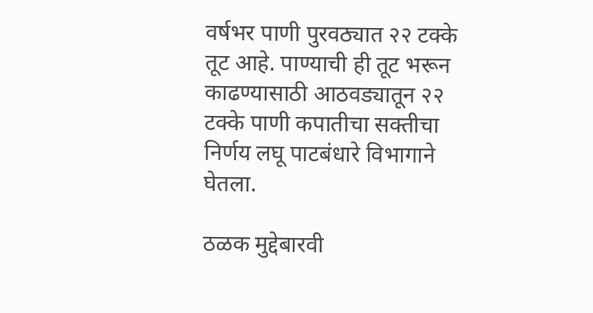वर्षभर पाणी पुरवठ्यात २२ टक्के तूट आहे. पाण्याची ही तूट भरून काढण्यासाठी आठवड्यातून २२ टक्के पाणी कपातीचा सक्तीचा निर्णय लघू पाटबंधारे विभागाने घेतला.

ठळक मुद्देबारवी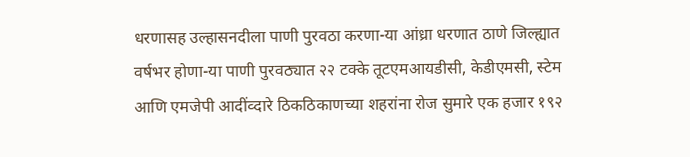धरणासह उल्हासनदीला पाणी पुरवठा करणा-या आंध्रा धरणात ठाणे जिल्ह्यात वर्षभर होणा-या पाणी पुरवठ्यात २२ टक्के तूटएमआयडीसी, केडीएमसी, स्टेम आणि एमजेपी आदींव्दारे ठिकठिकाणच्या शहरांना रोज सुमारे एक हजार १९२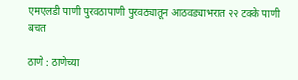एमएलडी पाणी पुरवठापाणी पुरवठ्यातून आठवड्याभरात २२ टक्के पाणी बचत

ठाणे : ठाणेच्या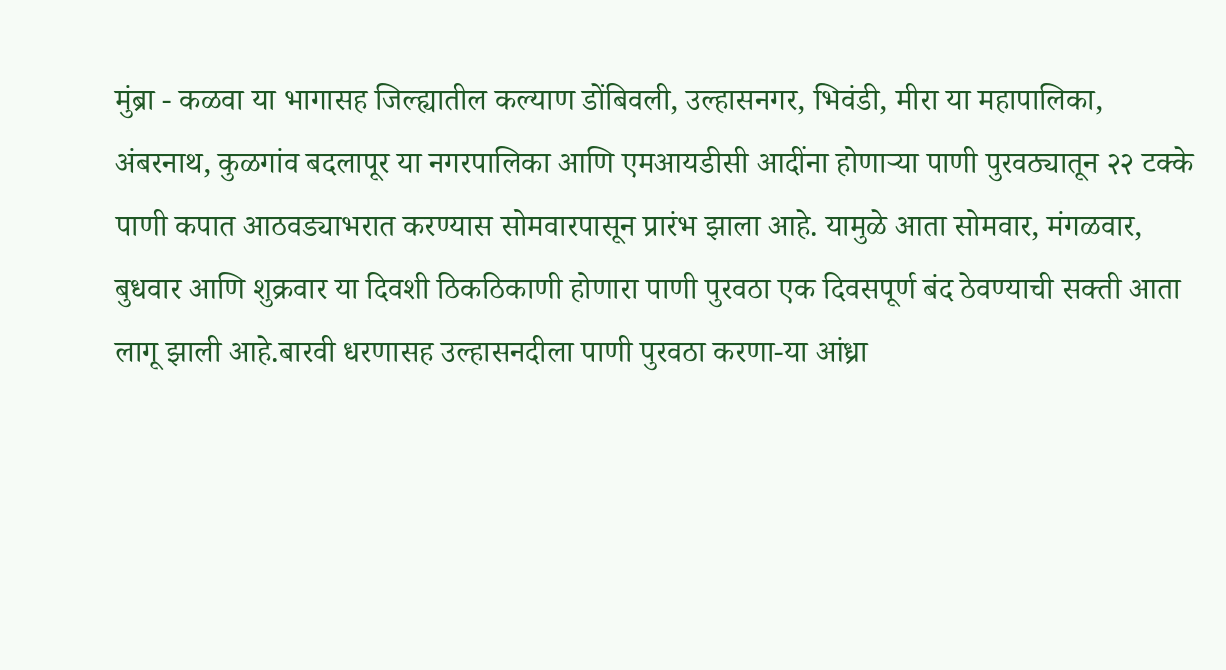मुंब्रा - कळवा या भागासह जिल्ह्यातील कल्याण डोंबिवली, उल्हासनगर, भिवंडी, मीरा या महापालिका, अंबरनाथ, कुळगांव बदलापूर या नगरपालिका आणि एमआयडीसी आदींना होणाऱ्या पाणी पुरवठ्यातून २२ टक्के पाणी कपात आठवड्याभरात करण्यास सोमवारपासून प्रारंभ झाला आहे. यामुळे आता सोमवार, मंगळवार, बुधवार आणि शुक्रवार या दिवशी ठिकठिकाणी होणारा पाणी पुरवठा एक दिवसपूर्ण बंद ठेवण्याची सक्ती आता लागू झाली आहे.बारवी धरणासह उल्हासनदीला पाणी पुरवठा करणा-या आंध्रा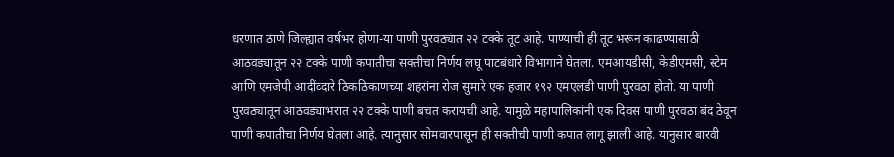धरणात ठाणे जिल्ह्यात वर्षभर होणा-या पाणी पुरवठ्यात २२ टक्के तूट आहे. पाण्याची ही तूट भरून काढण्यासाठी आठवड्यातून २२ टक्के पाणी कपातीचा सक्तीचा निर्णय लघू पाटबंधारे विभागाने घेतला. एमआयडीसी, केडीएमसी, स्टेम आणि एमजेपी आदींव्दारे ठिकठिकाणच्या शहरांना रोज सुमारे एक हजार १९२ एमएलडी पाणी पुरवठा होतो. या पाणी पुरवठ्यातून आठवड्याभरात २२ टक्के पाणी बचत करायची आहे. यामुळे महापालिकांनी एक दिवस पाणी पुरवठा बंद ठेवून पाणी कपातीचा निर्णय घेतला आहे. त्यानुसार सोमवारपासून ही सक्तीची पाणी कपात लागू झाली आहे. यानुसार बारवी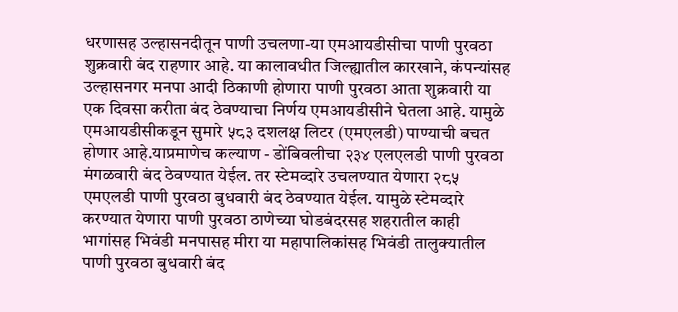धरणासह उल्हासनदीतून पाणी उचलणा-या एमआयडीसीचा पाणी पुरवठा शुक्रवारी बंद राहणार आहे. या कालावधीत जिल्ह्यातील कारखाने, कंपन्यांसह उल्हासनगर मनपा आदी ठिकाणी होणारा पाणी पुरवठा आता शुक्रवारी या एक दिवसा करीता बंद ठेवण्याचा निर्णय एमआयडीसीने घेतला आहे. यामुळे एमआयडीसीकडून सुमारे ५८३ दशलक्ष लिटर (एमएलडी) पाण्याची बचत होणार आहे.याप्रमाणेच कल्याण - डोंबिवलीचा २३४ एलएलडी पाणी पुरवठा मंगळवारी बंद ठेवण्यात येईल. तर स्टेमव्दारे उचलण्यात येणारा २८५ एमएलडी पाणी पुरवठा बुधवारी बंद ठेवण्यात येईल. यामुळे स्टेमव्दारे करण्यात येणारा पाणी पुरवठा ठाणेच्या घोडबंदरसह शहरातील काही भागांसह भिवंडी मनपासह मीरा या महापालिकांसह भिवंडी तालुक्यातील पाणी पुरवठा बुधवारी बंद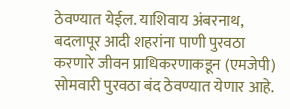ठेवण्यात येईल. याशिवाय अंबरनाथ, बदलापूर आदी शहरांना पाणी पुरवठा करणारे जीवन प्राधिकरणाकडून (एमजेपी) सोमवारी पुरवठा बंद ठेवण्यात येणार आहे.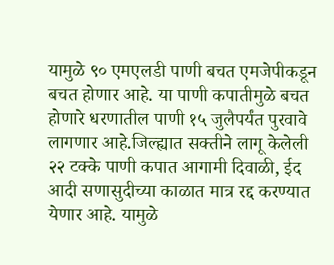यामुळे ९० एमएलडी पाणी बचत एमजेपीकडून बचत होणार आहे. या पाणी कपातीमुळे बचत होणारे धरणातील पाणी १५ जुलैपर्यंत पुरवावे लागणार आहे.जिल्ह्यात सक्तीने लागू केलेली २२ टक्के पाणी कपात आगामी दिवाळी, ईद आदी सणासुदीच्या काळात मात्र रद्द करण्यात येणार आहे. यामुळे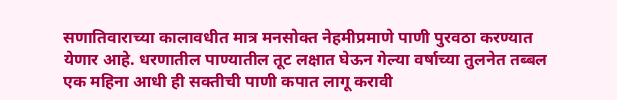सणातिवाराच्या कालावधीत मात्र मनसोक्त नेहमीप्रमाणे पाणी पुरवठा करण्यात येणार आहे. धरणातील पाण्यातील तूट लक्षात घेऊन गेल्या वर्षाच्या तुलनेत तब्बल एक महिना आधी ही सक्तीची पाणी कपात लागू करावी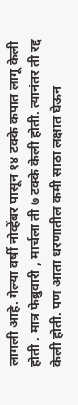लागली आहे. गेल्या वर्षी नोव्हेंबर पासून १४ टक्के कपात लागू केली होती . मात्र फेब्रुवारी , मार्चला ती ७ टक्के केली होती. त्यानंतर ती रद्द केली होती. पण आता धरणातील कमी साठा लक्षात घेऊन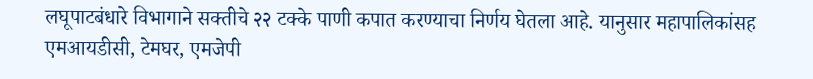लघूपाटबंधारे विभागाने सक्तीचे २२ टक्के पाणी कपात करण्याचा निर्णय घेतला आहे. यानुसार महापालिकांसह एमआयडीसी, टेमघर, एमजेपी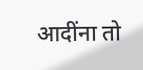आदींना तो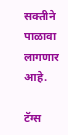सक्तीने पाळावा लागणार आहे.

टॅग्स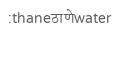:thaneठाणेwater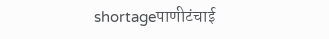shortageपाणीटंचाई